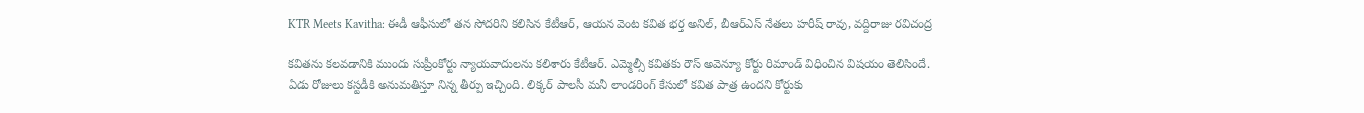KTR Meets Kavitha: ఈడీ ఆఫీసులో త‌న సోద‌రిని క‌లిసిన కేటీఆర్, ఆయ‌న వెంట క‌విత భ‌ర్త అనిల్, బీఆర్ఎస్ నేత‌లు హ‌రీష్ రావు, వ‌ద్దిరాజు ర‌విచంద్ర‌

కవితను కలవడానికి ముందు సుప్రీంకోర్టు న్యాయవాదులను కలిశారు కేటీఆర్. ఎమ్మెల్సీ కవితకు రౌస్‌ అవెన్యూ కోర్టు రిమాండ్‌ విధించిన విషయం తెలిసిందే. ఏడు రోజులు కస్టడీకి అనుమతిస్తూ నిన్న తీర్పు ఇచ్చింది. లిక్కర్‌ పాలసీ మనీ లాండరింగ్‌ కేసులో కవిత పాత్ర ఉందని కోర్టుకు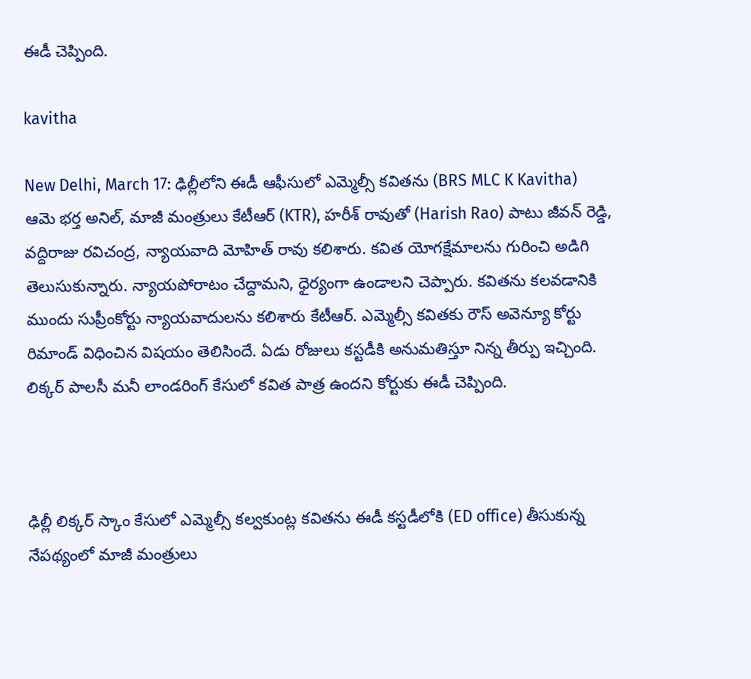ఈడీ చెప్పింది.

kavitha

New Delhi, March 17: ఢిల్లీలోని ఈడీ ఆఫీసులో ఎమ్మెల్సీ కవితను (BRS MLC K Kavitha) ఆమె భర్త అనిల్, మాజీ మంత్రులు కేటీఆర్ (KTR), హరీశ్ రావుతో (Harish Rao) పాటు జీవన్ రెడ్డి, వద్దిరాజు రవిచంద్ర, న్యాయవాది మోహిత్ రావు కలిశారు. కవిత యోగక్షేమాలను గురించి అడిగి తెలుసుకున్నారు. న్యాయపోరాటం చేద్దామని, ధైర్యంగా ఉండాలని చెప్పారు. కవితను కలవడానికి ముందు సుప్రీంకోర్టు న్యాయవాదులను కలిశారు కేటీఆర్. ఎమ్మెల్సీ కవితకు రౌస్‌ అవెన్యూ కోర్టు రిమాండ్‌ విధించిన విషయం తెలిసిందే. ఏడు రోజులు కస్టడీకి అనుమతిస్తూ నిన్న తీర్పు ఇచ్చింది. లిక్కర్‌ పాలసీ మనీ లాండరింగ్‌ కేసులో కవిత పాత్ర ఉందని కోర్టుకు ఈడీ చెప్పింది.



ఢిల్లీ లిక్కర్‌ స్కాం కేసులో ఎమ్మెల్సీ కల్వకుంట్ల కవితను ఈడీ కస్టడీలోకి (ED office) తీసుకున్న నేపథ్యంలో మాజీ మంత్రులు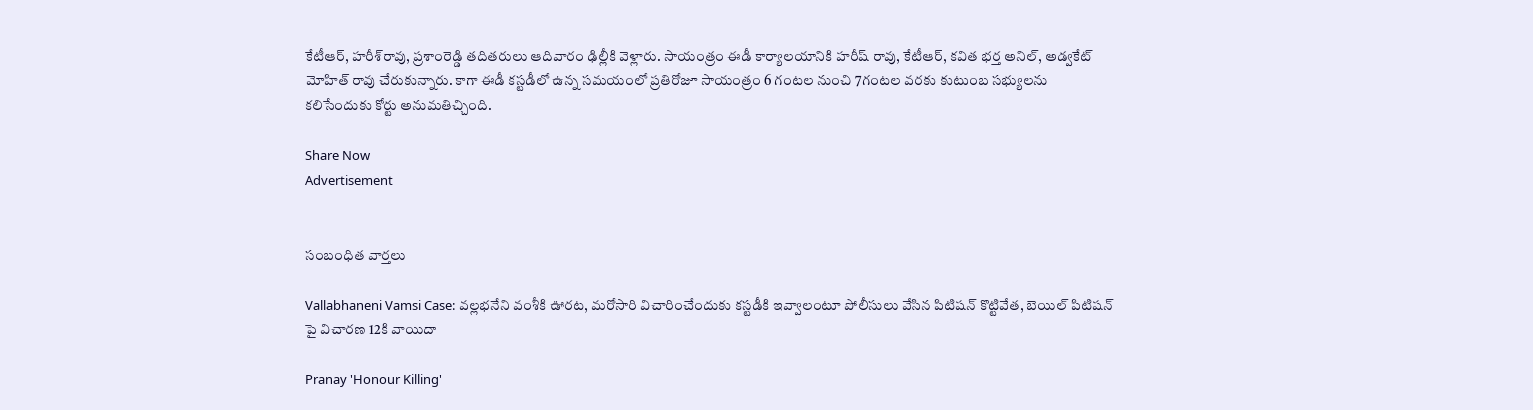కేటీఆర్‌, హరీశ్‌రావు, ప్రశాంరెడ్డి తదితరులు ఆదివారం ఢిల్లీకి వెళ్లారు. సాయంత్రం ఈడీ కార్యాలయానికి హరీష్‌ రావు, కేటీఆర్‌, కవిత భర్త అనిల్‌, అడ్వకేట్‌ మోహిత్‌ రావు చేరుకున్నారు. కాగా ఈడీ కస్టడీలో ఉన్న సమయంలో ప్రతిరోజూ సాయంత్రం 6 గంటల నుంచి 7గంటల వరకు కుటుంబ సభ్యులను కలిసేందుకు కోర్టు అనుమతిచ్చింది.

Share Now
Advertisement


సంబంధిత వార్తలు

Vallabhaneni Vamsi Case: వల్లభనేని వంశీకి ఊరట, మరోసారి విచారించేందుకు కస్టడీకి ఇవ్వాలంటూ పోలీసులు వేసిన పిటిషన్ కొట్టివేత, బెయిల్ పిటిషన్‌ పై విచారణ 12కి వాయిదా

Pranay 'Honour Killing'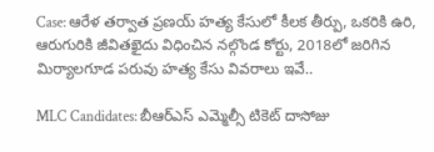Case: ఆరేళ తర్వాత ప్రణయ్ హత్య కేసులో కీలక తీర్పు, ఒకరికి ఉరి, ఆరుగురికి జీవితఖైదు విధించిన నల్గొండ కోర్టు, 2018లో జరిగిన మిర్యాలగూడ పరువు హత్య కేసు వివరాలు ఇవే..

MLC Candidates: బీఆర్ఎస్ ఎమ్మెల్సీ టికెట్ దాసోజు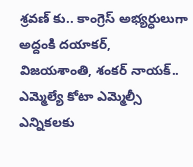శ్రవణ్ కు.. కాంగ్రెస్ అభ్యర్ధులుగా అద్దంకి దయాకర్, విజయశాంతి, శంకర్ నాయక్.. ఎమ్మెల్యే కోటా ఎమ్మెల్సీ ఎన్నికలకు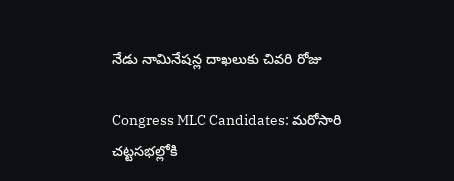నేడు నామినేషన్ల దాఖలుకు చివరి రోజు

Congress MLC Candidates: మరోసారి చట్టసభల్లోకి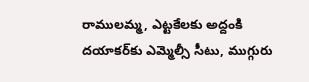రాములమ్మ, ఎట్టకేలకు అద్దంకి దయాకర్‌కు ఎమ్మెల్సీ సీటు, ముగ్గురు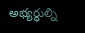అభ్యర్ధుల్ని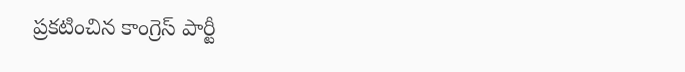ప్రకటించిన కాంగ్రెస్ పార్టీ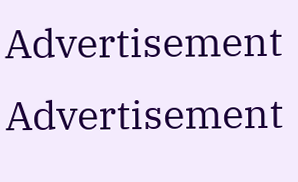Advertisement
Advertisement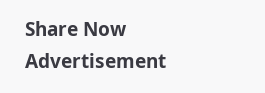Share Now
Advertisement